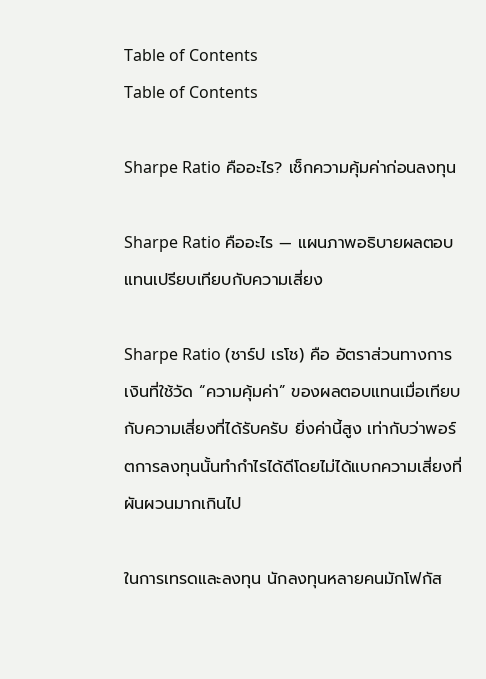Table of Contents
Table of Contents

Sharpe Ratio คืออะไร? เช็กความคุ้มค่าก่อนลงทุน

Sharpe Ratio คืออะไร — แผนภาพอธิบายผลตอบแทนเปรียบเทียบกับความเสี่ยง

Sharpe Ratio (ชาร์ป เรโช) คือ อัตราส่วนทางการเงินที่ใช้วัด “ความคุ้มค่า” ของผลตอบแทนเมื่อเทียบกับความเสี่ยงที่ได้รับครับ ยิ่งค่านี้สูง เท่ากับว่าพอร์ตการลงทุนนั้นทำกำไรได้ดีโดยไม่ได้แบกความเสี่ยงที่ผันผวนมากเกินไป

ในการเทรดและลงทุน นักลงทุนหลายคนมักโฟกัส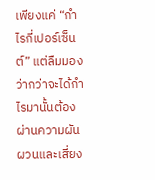เพียงแค่ “กำไรกี่เปอร์เซ็นต์” แต่ลืมมองว่ากว่าจะได้กำไรมานั้นต้องผ่านความผันผวนและเสี่ยง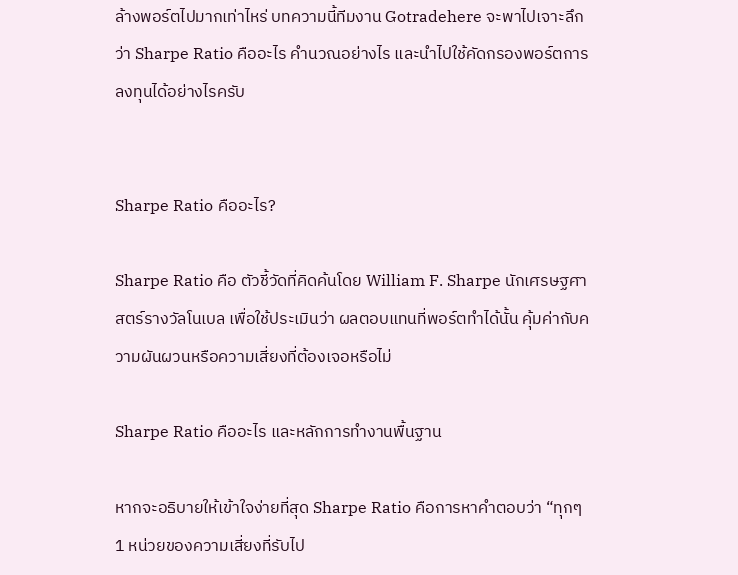ล้างพอร์ตไปมากเท่าไหร่ บทความนี้ทีมงาน Gotradehere จะพาไปเจาะลึกว่า Sharpe Ratio คืออะไร คำนวณอย่างไร และนำไปใช้คัดกรองพอร์ตการลงทุนได้อย่างไรครับ


Sharpe Ratio คืออะไร?

Sharpe Ratio คือ ตัวชี้วัดที่คิดค้นโดย William F. Sharpe นักเศรษฐศาสตร์รางวัลโนเบล เพื่อใช้ประเมินว่า ผลตอบแทนที่พอร์ตทำได้นั้น คุ้มค่ากับความผันผวนหรือความเสี่ยงที่ต้องเจอหรือไม่

Sharpe Ratio คืออะไร และหลักการทำงานพื้นฐาน

หากจะอธิบายให้เข้าใจง่ายที่สุด Sharpe Ratio คือการหาคำตอบว่า “ทุกๆ 1 หน่วยของความเสี่ยงที่รับไป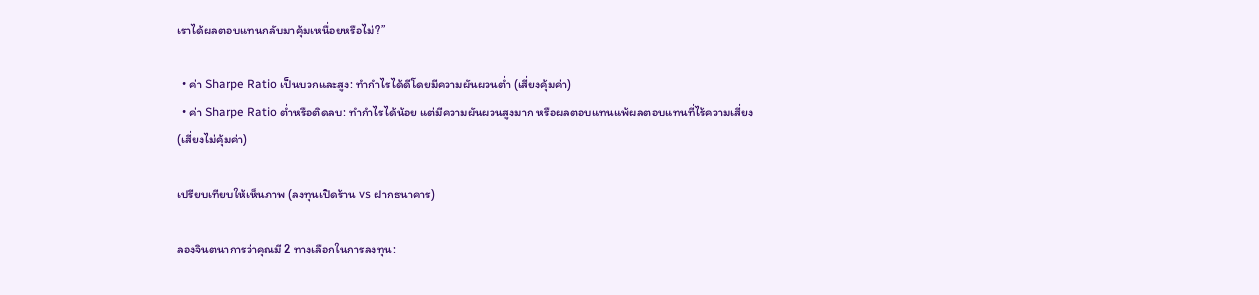เราได้ผลตอบแทนกลับมาคุ้มเหนื่อยหรือไม่?”

  • ค่า Sharpe Ratio เป็นบวกและสูง: ทำกำไรได้ดีโดยมีความผันผวนต่ำ (เสี่ยงคุ้มค่า)
  • ค่า Sharpe Ratio ต่ำหรือติดลบ: ทำกำไรได้น้อย แต่มีความผันผวนสูงมาก หรือผลตอบแทนแพ้ผลตอบแทนที่ไร้ความเสี่ยง (เสี่ยงไม่คุ้มค่า)

เปรียบเทียบให้เห็นภาพ (ลงทุนเปิดร้าน vs ฝากธนาคาร)

ลองจินตนาการว่าคุณมี 2 ทางเลือกในการลงทุน: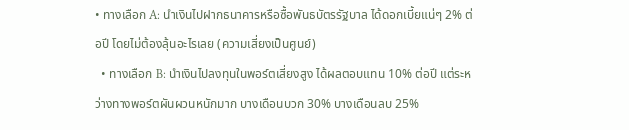• ทางเลือก A: นำเงินไปฝากธนาคารหรือซื้อพันธบัตรรัฐบาล ได้ดอกเบี้ยแน่ๆ 2% ต่อปี โดยไม่ต้องลุ้นอะไรเลย (ความเสี่ยงเป็นศูนย์)
  • ทางเลือก B: นำเงินไปลงทุนในพอร์ตเสี่ยงสูง ได้ผลตอบแทน 10% ต่อปี แต่ระหว่างทางพอร์ตผันผวนหนักมาก บางเดือนบวก 30% บางเดือนลบ 25%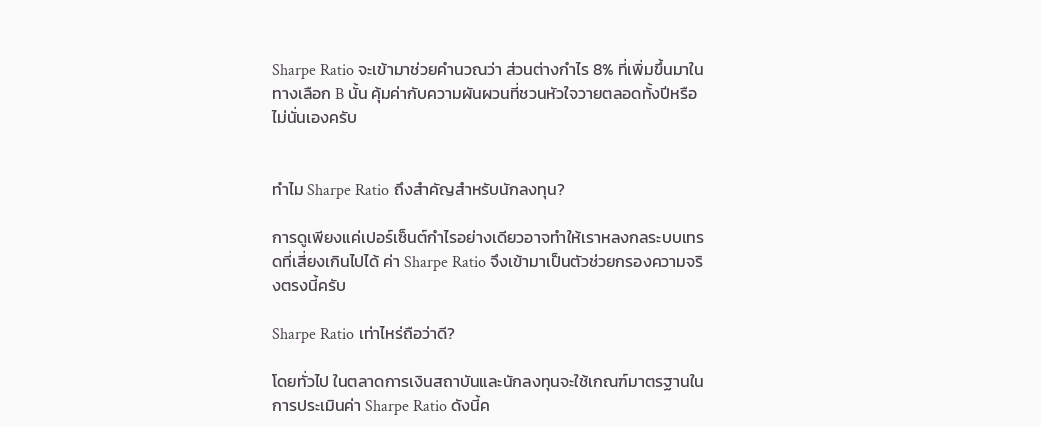Sharpe Ratio จะเข้ามาช่วยคำนวณว่า ส่วนต่างกำไร 8% ที่เพิ่มขึ้นมาในทางเลือก B นั้น คุ้มค่ากับความผันผวนที่ชวนหัวใจวายตลอดทั้งปีหรือไม่นั่นเองครับ


ทำไม Sharpe Ratio ถึงสำคัญสำหรับนักลงทุน?

การดูเพียงแค่เปอร์เซ็นต์กำไรอย่างเดียวอาจทำให้เราหลงกลระบบเทรดที่เสี่ยงเกินไปได้ ค่า Sharpe Ratio จึงเข้ามาเป็นตัวช่วยกรองความจริงตรงนี้ครับ

Sharpe Ratio เท่าไหร่ถือว่าดี?

โดยทั่วไป ในตลาดการเงินสถาบันและนักลงทุนจะใช้เกณฑ์มาตรฐานในการประเมินค่า Sharpe Ratio ดังนี้ค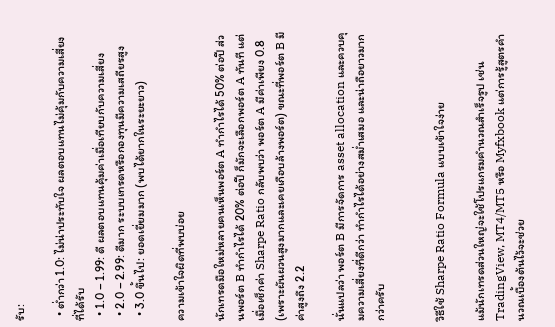รับ:

  • ต่ำกว่า 1.0: ไม่น่าประทับใจ ผลตอบแทนไม่คุ้มกับความเสี่ยงที่ได้รับ
  • 1.0 – 1.99: ดี ผลตอบแทนคุ้มค่าเมื่อเทียบกับความเสี่ยง
  • 2.0 – 2.99: ดีมาก ระบบเทรดหรือกองทุนมีความเสถียรสูง
  • 3.0 ขึ้นไป: ยอดเยี่ยมมาก (พบได้ยากในระยะยาว)

ความเข้าใจผิดที่พบบ่อย

นักเทรดมือใหม่หลายคนเห็นพอร์ต A ทำกำไรได้ 50% ต่อปี ส่วนพอร์ต B ทำกำไรได้ 20% ต่อปี ก็มักจะเลือกพอร์ต A ทันที แต่เมื่อเช็กค่า Sharpe Ratio กลับพบว่า พอร์ต A มีค่าเพียง 0.8 (เพราะผันผวนสูงมากและเคยเกือบล้างพอร์ต) ขณะที่พอร์ต B มีค่าสูงถึง 2.2

นั่นแปลว่า พอร์ต B มีการจัดการ asset allocation และควบคุมความเสี่ยงที่ดีกว่า ทำกำไรได้อย่างสม่ำเสมอ และน่าถือยาวมากกว่าครับ


วิธีใช้ Sharpe Ratio Formula แบบเข้าใจง่าย

แม้นักเทรดส่วนใหญ่จะใช้โปรแกรมคำนวณสำเร็จรูป เช่น TradingView, MT4/MT5 หรือ Myfxbook แต่การรู้สูตรคำนวณเบื้องต้นไว้จะช่วย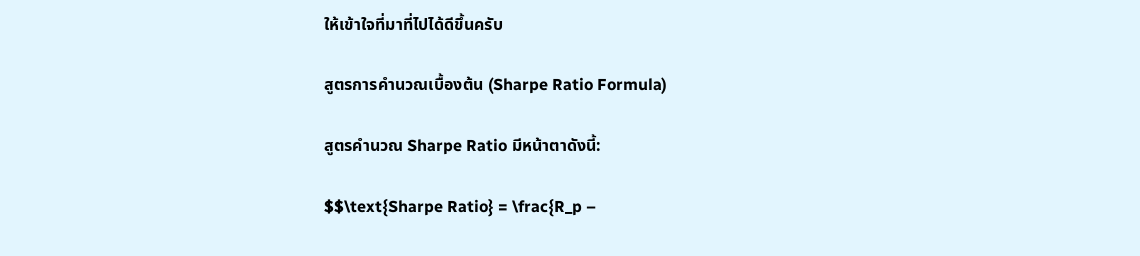ให้เข้าใจที่มาที่ไปได้ดีขึ้นครับ

สูตรการคำนวณเบื้องต้น (Sharpe Ratio Formula)

สูตรคำนวณ Sharpe Ratio มีหน้าตาดังนี้:

$$\text{Sharpe Ratio} = \frac{R_p –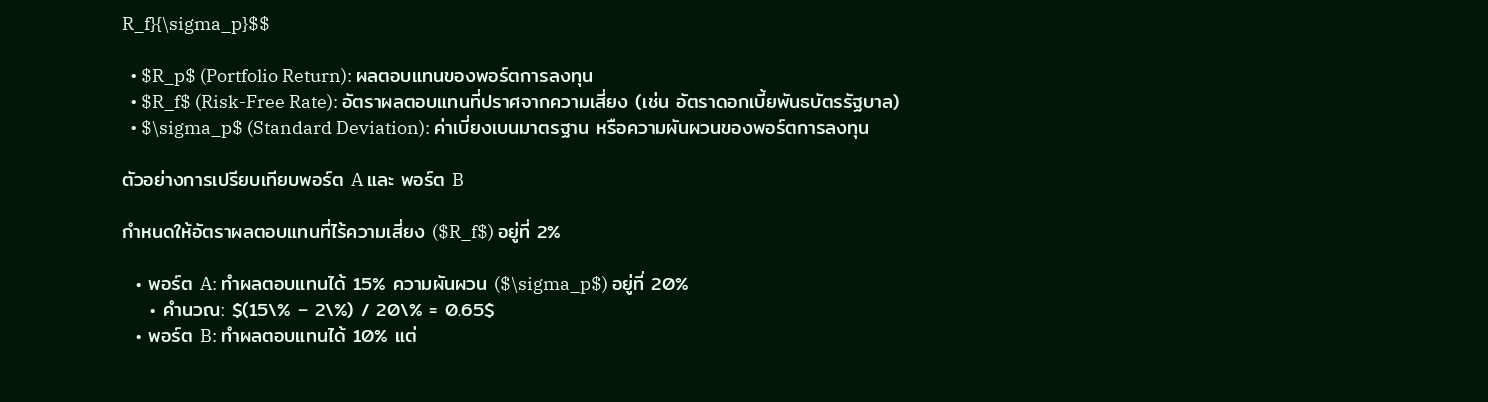R_f}{\sigma_p}$$

  • $R_p$ (Portfolio Return): ผลตอบแทนของพอร์ตการลงทุน
  • $R_f$ (Risk-Free Rate): อัตราผลตอบแทนที่ปราศจากความเสี่ยง (เช่น อัตราดอกเบี้ยพันธบัตรรัฐบาล)
  • $\sigma_p$ (Standard Deviation): ค่าเบี่ยงเบนมาตรฐาน หรือความผันผวนของพอร์ตการลงทุน

ตัวอย่างการเปรียบเทียบพอร์ต A และ พอร์ต B

กำหนดให้อัตราผลตอบแทนที่ไร้ความเสี่ยง ($R_f$) อยู่ที่ 2%

  • พอร์ต A: ทำผลตอบแทนได้ 15% ความผันผวน ($\sigma_p$) อยู่ที่ 20%
    • คำนวณ: $(15\% – 2\%) / 20\% = 0.65$
  • พอร์ต B: ทำผลตอบแทนได้ 10% แต่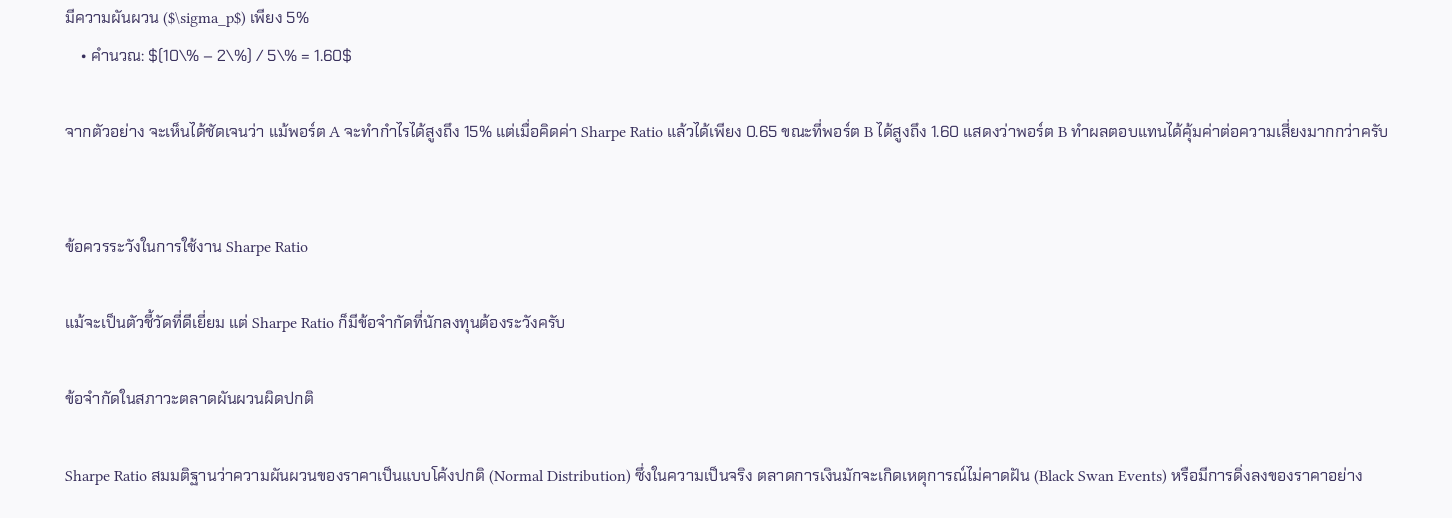มีความผันผวน ($\sigma_p$) เพียง 5%
    • คำนวณ: $(10\% – 2\%) / 5\% = 1.60$

จากตัวอย่าง จะเห็นได้ชัดเจนว่า แม้พอร์ต A จะทำกำไรได้สูงถึง 15% แต่เมื่อคิดค่า Sharpe Ratio แล้วได้เพียง 0.65 ขณะที่พอร์ต B ได้สูงถึง 1.60 แสดงว่าพอร์ต B ทำผลตอบแทนได้คุ้มค่าต่อความเสี่ยงมากกว่าครับ


ข้อควรระวังในการใช้งาน Sharpe Ratio

แม้จะเป็นตัวชี้วัดที่ดีเยี่ยม แต่ Sharpe Ratio ก็มีข้อจำกัดที่นักลงทุนต้องระวังครับ

ข้อจำกัดในสภาวะตลาดผันผวนผิดปกติ

Sharpe Ratio สมมติฐานว่าความผันผวนของราคาเป็นแบบโค้งปกติ (Normal Distribution) ซึ่งในความเป็นจริง ตลาดการเงินมักจะเกิดเหตุการณ์ไม่คาดฝัน (Black Swan Events) หรือมีการดิ่งลงของราคาอย่าง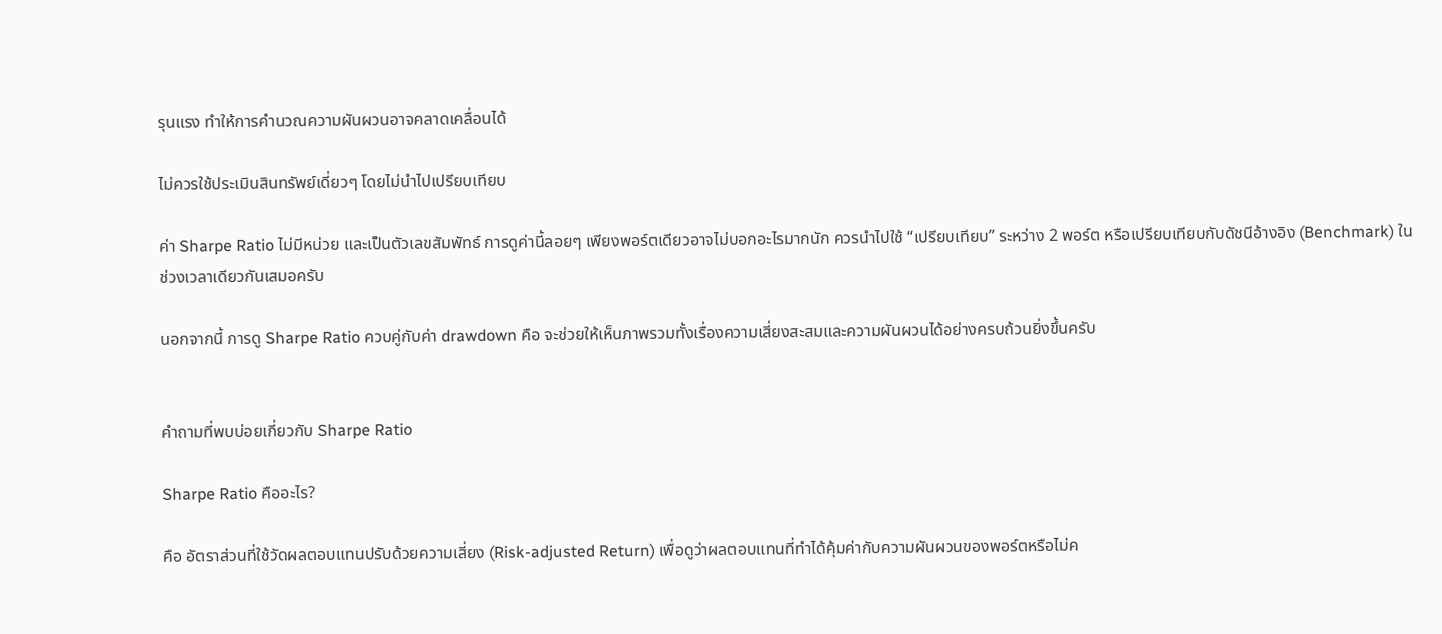รุนแรง ทำให้การคำนวณความผันผวนอาจคลาดเคลื่อนได้

ไม่ควรใช้ประเมินสินทรัพย์เดี่ยวๆ โดยไม่นำไปเปรียบเทียบ

ค่า Sharpe Ratio ไม่มีหน่วย และเป็นตัวเลขสัมพัทธ์ การดูค่านี้ลอยๆ เพียงพอร์ตเดียวอาจไม่บอกอะไรมากนัก ควรนำไปใช้ “เปรียบเทียบ” ระหว่าง 2 พอร์ต หรือเปรียบเทียบกับดัชนีอ้างอิง (Benchmark) ในช่วงเวลาเดียวกันเสมอครับ

นอกจากนี้ การดู Sharpe Ratio ควบคู่กับค่า drawdown คือ จะช่วยให้เห็นภาพรวมทั้งเรื่องความเสี่ยงสะสมและความผันผวนได้อย่างครบถ้วนยิ่งขึ้นครับ


คำถามที่พบบ่อยเกี่ยวกับ Sharpe Ratio

Sharpe Ratio คืออะไร?

คือ อัตราส่วนที่ใช้วัดผลตอบแทนปรับด้วยความเสี่ยง (Risk-adjusted Return) เพื่อดูว่าผลตอบแทนที่ทำได้คุ้มค่ากับความผันผวนของพอร์ตหรือไม่ค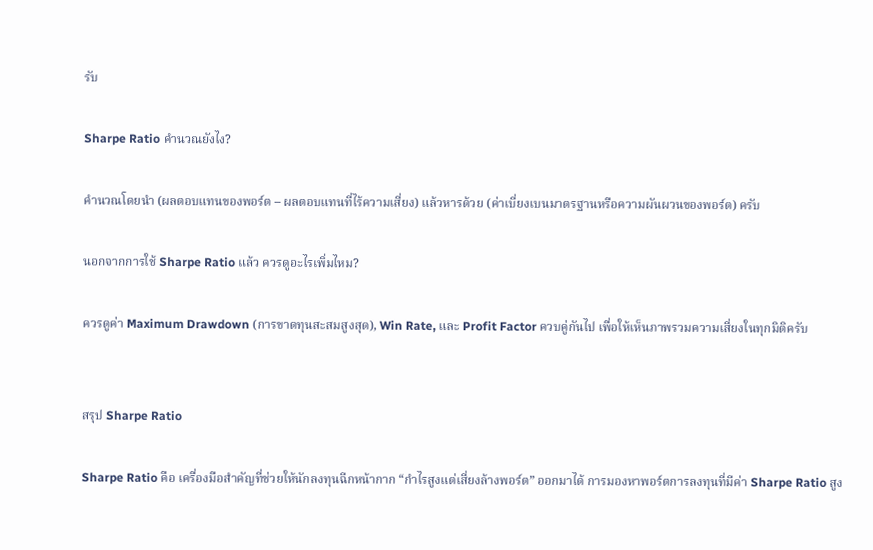รับ

Sharpe Ratio คำนวณยังไง?

คำนวณโดยนำ (ผลตอบแทนของพอร์ต – ผลตอบแทนที่ไร้ความเสี่ยง) แล้วหารด้วย (ค่าเบี่ยงเบนมาตรฐานหรือความผันผวนของพอร์ต) ครับ

นอกจากการใช้ Sharpe Ratio แล้ว ควรดูอะไรเพิ่มไหม?

ควรดูค่า Maximum Drawdown (การขาดทุนสะสมสูงสุด), Win Rate, และ Profit Factor ควบคู่กันไป เพื่อให้เห็นภาพรวมความเสี่ยงในทุกมิติครับ


สรุป Sharpe Ratio

Sharpe Ratio คือ เครื่องมือสำคัญที่ช่วยให้นักลงทุนฉีกหน้ากาก “กำไรสูงแต่เสี่ยงล้างพอร์ต” ออกมาได้ การมองหาพอร์ตการลงทุนที่มีค่า Sharpe Ratio สูง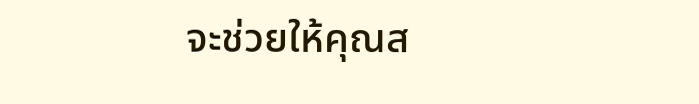จะช่วยให้คุณส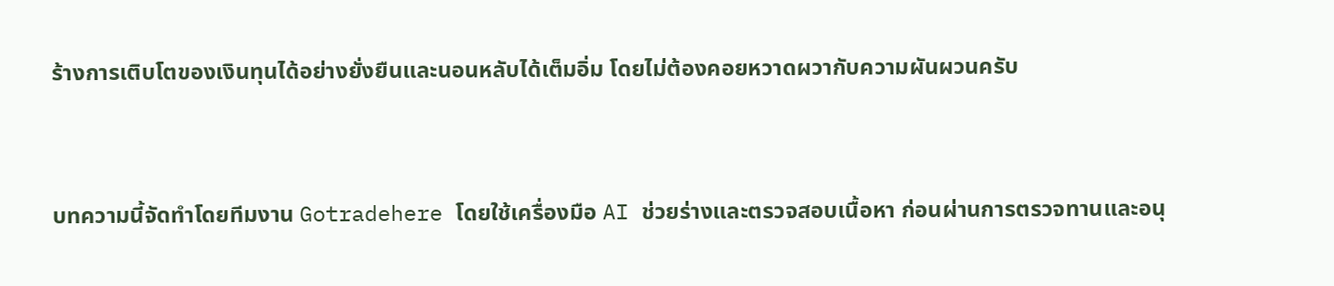ร้างการเติบโตของเงินทุนได้อย่างยั่งยืนและนอนหลับได้เต็มอิ่ม โดยไม่ต้องคอยหวาดผวากับความผันผวนครับ


บทความนี้จัดทำโดยทีมงาน Gotradehere โดยใช้เครื่องมือ AI ช่วยร่างและตรวจสอบเนื้อหา ก่อนผ่านการตรวจทานและอนุ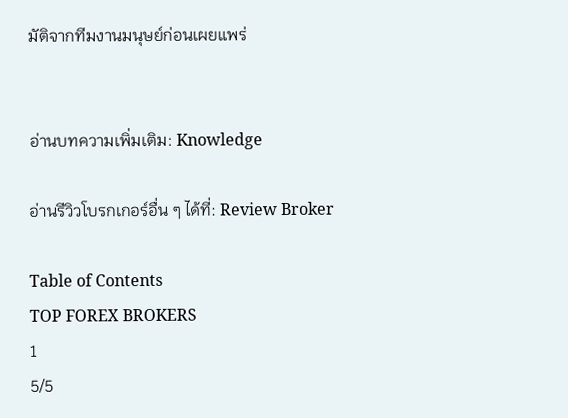มัติจากทีมงานมนุษย์ก่อนเผยแพร่


อ่านบทความเพิ่มเติม: Knowledge

อ่านรีวิวโบรกเกอร์อื่น ๆ ได้ที่: Review Broker

Table of Contents
TOP FOREX BROKERS
1
5/5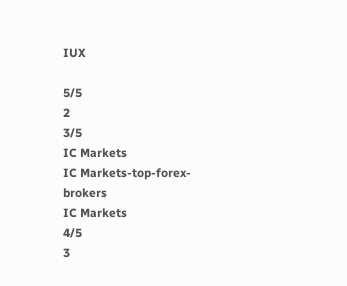IUX

5/5
2
3/5
IC Markets
IC Markets-top-forex-brokers
IC Markets
4/5
3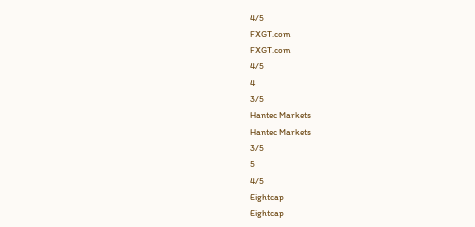4/5
FXGT.com
FXGT.com
4/5
4
3/5
Hantec Markets
Hantec Markets
3/5
5
4/5
Eightcap
Eightcap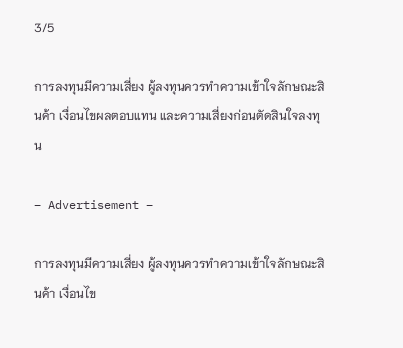3/5

การลงทุนมีความเสี่ยง ผู้ลงทุนควรทำความเข้าใจลักษณะสินค้า เงื่อนไขผลตอบแทน และความเสี่ยงก่อนตัดสินใจลงทุน

– Advertisement –

การลงทุนมีความเสี่ยง ผู้ลงทุนควรทำความเข้าใจลักษณะสินค้า เงื่อนไข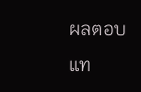ผลตอบแท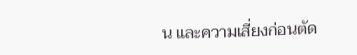น และความเสี่ยงก่อนตัด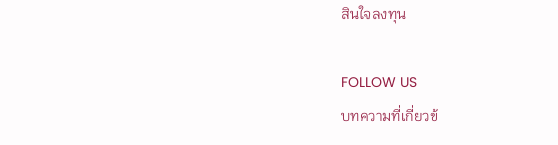สินใจลงทุน

FOLLOW US
บทความที่เกี่ยวข้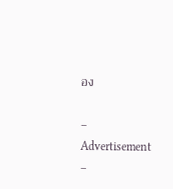อง

– Advertisement –